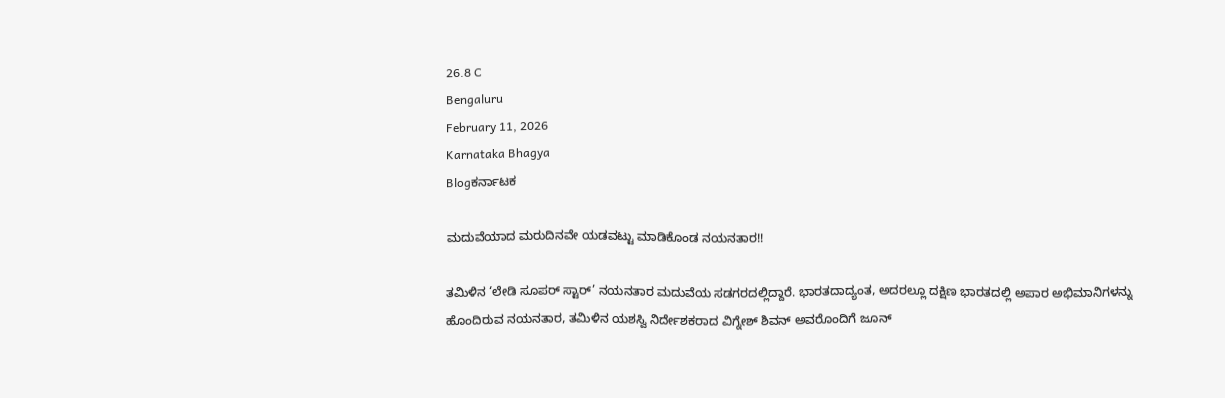26.8 C
Bengaluru
February 11, 2026
Karnataka Bhagya
Blogಕರ್ನಾಟಕ

ಮದುವೆಯಾದ ಮರುದಿನವೇ ಯಡವಟ್ಟು ಮಾಡಿಕೊಂಡ ನಯನತಾರ!!

ತಮಿಳಿನ ‘ಲೇಡಿ ಸೂಪರ್ ಸ್ಟಾರ್’ ನಯನತಾರ ಮದುವೆಯ ಸಡಗರದಲ್ಲಿದ್ದಾರೆ. ಭಾರತದಾದ್ಯಂತ, ಅದರಲ್ಲೂ ದಕ್ಷಿಣ ಭಾರತದಲ್ಲಿ ಅಪಾರ ಅಭಿಮಾನಿಗಳನ್ನು ಹೊಂದಿರುವ ನಯನತಾರ, ತಮಿಳಿನ ಯಶಸ್ವಿ ನಿರ್ದೇಶಕರಾದ ವಿಗ್ನೇಶ್ ಶಿವನ್ ಅವರೊಂದಿಗೆ ಜೂನ್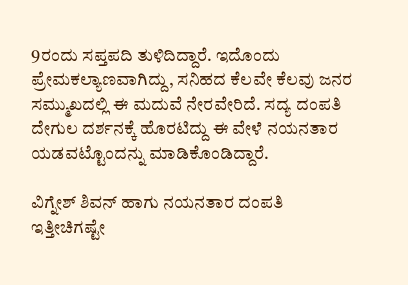9ರಂದು ಸಪ್ತಪದಿ ತುಳಿದಿದ್ದಾರೆ. ಇದೊಂದು ಪ್ರೇಮಕಲ್ಯಾಣವಾಗಿದ್ದು, ಸನಿಹದ ಕೆಲವೇ ಕೆಲವು ಜನರ ಸಮ್ಮುಖದಲ್ಲಿ ಈ ಮದುವೆ ನೇರವೇರಿದೆ. ಸದ್ಯ ದಂಪತಿ ದೇಗುಲ ದರ್ಶನಕ್ಕೆ ಹೊರಟಿದ್ದು ಈ ವೇಳೆ ನಯನತಾರ ಯಡವಟ್ಟೊಂದನ್ನು ಮಾಡಿಕೊಂಡಿದ್ದಾರೆ.

ವಿಗ್ನೇಶ್ ಶಿವನ್ ಹಾಗು ನಯನತಾರ ದಂಪತಿ ಇತ್ತೀಚಿಗಷ್ಟೇ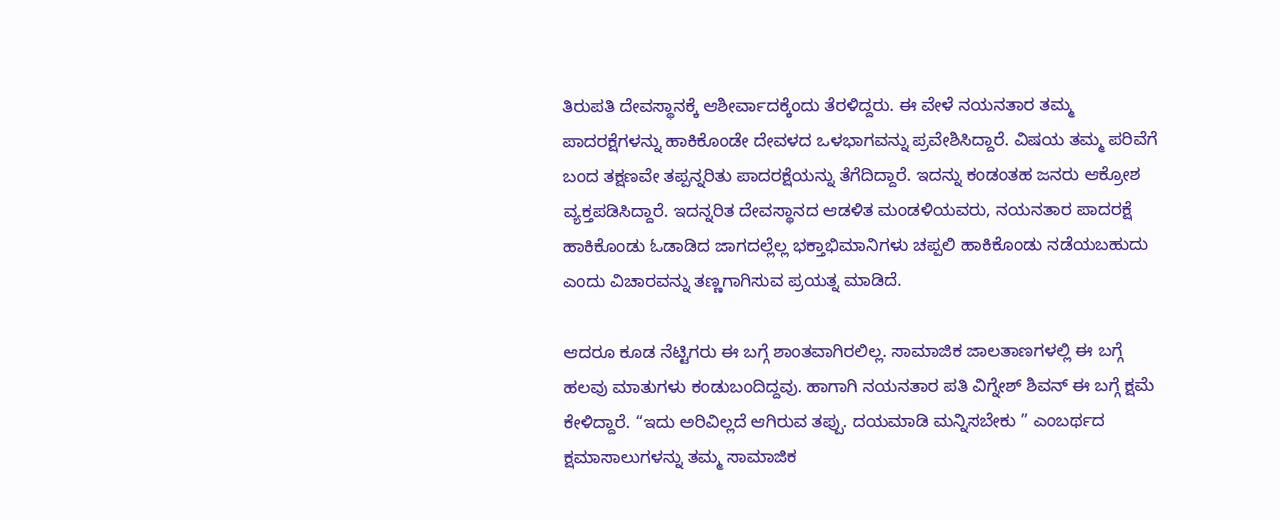ತಿರುಪತಿ ದೇವಸ್ಥಾನಕ್ಕೆ ಆಶೀರ್ವಾದಕ್ಕೆಂದು ತೆರಳಿದ್ದರು. ಈ ವೇಳೆ ನಯನತಾರ ತಮ್ಮ ಪಾದರಕ್ಷೆಗಳನ್ನು ಹಾಕಿಕೊಂಡೇ ದೇವಳದ ಒಳಭಾಗವನ್ನು ಪ್ರವೇಶಿಸಿದ್ದಾರೆ. ವಿಷಯ ತಮ್ಮ ಪರಿವೆಗೆ ಬಂದ ತಕ್ಷಣವೇ ತಪ್ಪನ್ನರಿತು ಪಾದರಕ್ಷೆಯನ್ನು ತೆಗೆದಿದ್ದಾರೆ. ಇದನ್ನು ಕಂಡಂತಹ ಜನರು ಆಕ್ರೋಶ ವ್ಯಕ್ತಪಡಿಸಿದ್ದಾರೆ. ಇದನ್ನರಿತ ದೇವಸ್ಥಾನದ ಆಡಳಿತ ಮಂಡಳಿಯವರು, ನಯನತಾರ ಪಾದರಕ್ಷೆ ಹಾಕಿಕೊಂಡು ಓಡಾಡಿದ ಜಾಗದಲ್ಲೆಲ್ಲ ಭಕ್ತಾಭಿಮಾನಿಗಳು ಚಪ್ಪಲಿ ಹಾಕಿಕೊಂಡು ನಡೆಯಬಹುದು ಎಂದು ವಿಚಾರವನ್ನು ತಣ್ಣಗಾಗಿಸುವ ಪ್ರಯತ್ನ ಮಾಡಿದೆ.

ಆದರೂ ಕೂಡ ನೆಟ್ಟಿಗರು ಈ ಬಗ್ಗೆ ಶಾಂತವಾಗಿರಲಿಲ್ಲ. ಸಾಮಾಜಿಕ ಜಾಲತಾಣಗಳಲ್ಲಿ ಈ ಬಗ್ಗೆ ಹಲವು ಮಾತುಗಳು ಕಂಡುಬಂದಿದ್ದವು. ಹಾಗಾಗಿ ನಯನತಾರ ಪತಿ ವಿಗ್ನೇಶ್ ಶಿವನ್ ಈ ಬಗ್ಗೆ ಕ್ಷಮೆ ಕೇಳಿದ್ದಾರೆ. “ಇದು ಅರಿವಿಲ್ಲದೆ ಆಗಿರುವ ತಪ್ಪು. ದಯಮಾಡಿ ಮನ್ನಿಸಬೇಕು ” ಎಂಬರ್ಥದ ಕ್ಷಮಾಸಾಲುಗಳನ್ನು ತಮ್ಮ ಸಾಮಾಜಿಕ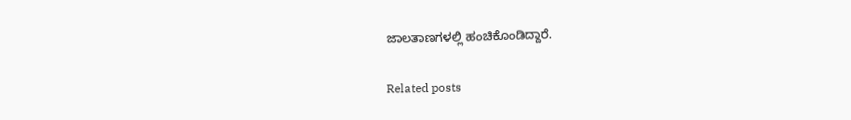ಜಾಲತಾಣಗಳಲ್ಲಿ ಹಂಚಿಕೊಂಡಿದ್ದಾರೆ.

Related posts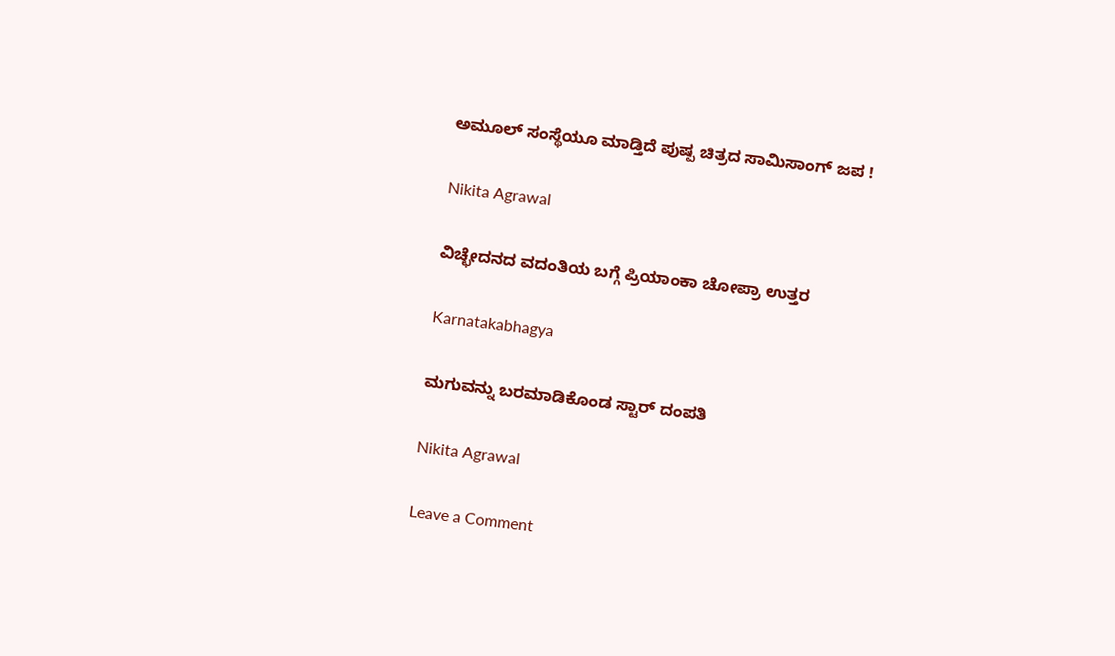ಅಮೂಲ್ ಸಂಸ್ಥೆಯೂ ಮಾಡ್ತಿದೆ ಪುಷ್ಪ‌ ಚಿತ್ರದ ಸಾಮಿ‌ಸಾಂಗ್ ಜಪ !

Nikita Agrawal

ವಿಚ್ಛೇದನದ ವದಂತಿಯ ಬಗ್ಗೆ ಪ್ರಿಯಾಂಕಾ ಚೋಪ್ರಾ ಉತ್ತರ

Karnatakabhagya

ಮಗುವನ್ನು ಬರಮಾಡಿಕೊಂಡ ಸ್ಟಾರ್ ದಂಪತಿ

Nikita Agrawal

Leave a Comment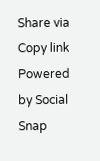Share via
Copy link
Powered by Social Snap